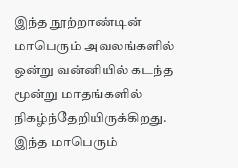இந்த நூற்றாண்டின் மாபெரும் அவலங்களில் ஒன்று வன்னியில் கடந்த மூன்று மாதங்களில் நிகழ்ந்தேறியிருக்கிறது. இந்த மாபெரும்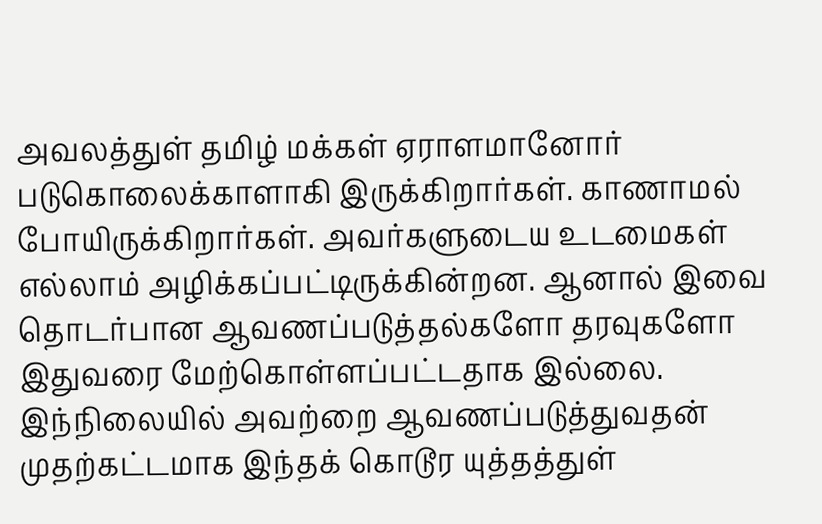அவலத்துள் தமிழ் மக்கள் ஏராளமானோர் படுகொலைக்காளாகி இருக்கிறார்கள். காணாமல் போயிருக்கிறார்கள். அவர்களுடைய உடமைகள் எல்லாம் அழிக்கப்பட்டிருக்கின்றன. ஆனால் இவை தொடர்பான ஆவணப்படுத்தல்களோ தரவுகளோ இதுவரை மேற்கொள்ளப்பட்டதாக இல்லை. இந்நிலையில் அவற்றை ஆவணப்படுத்துவதன் முதற்கட்டமாக இந்தக் கொடூர யுத்தத்துள்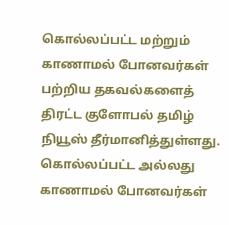கொல்லப்பட்ட மற்றும் காணாமல் போனவர்கள் பற்றிய தகவல்களைத் திரட்ட குளோபல் தமிழ் நியூஸ் தீர்மானித்துள்ளது. கொல்லப்பட்ட அல்லது காணாமல் போனவர்கள்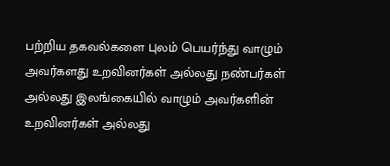பற்றிய தகவல்களை புலம் பெயர்ந்து வாழும் அவர்களது உறவினர்கள் அல்லது நண்பர்கள் அல்லது இலங்கையில் வாழும் அவர்களின் உறவினர்கள் அல்லது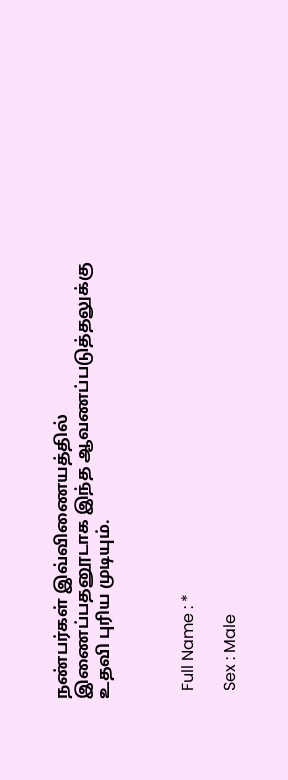நண்பர்கள் இவ்விணையத்தில் இணைப்பதனூடாக இந்த ஆவணப்படுத்தலுக்கு உதவி புரிய முடியும்.



  Full Name : *

  Sex : Male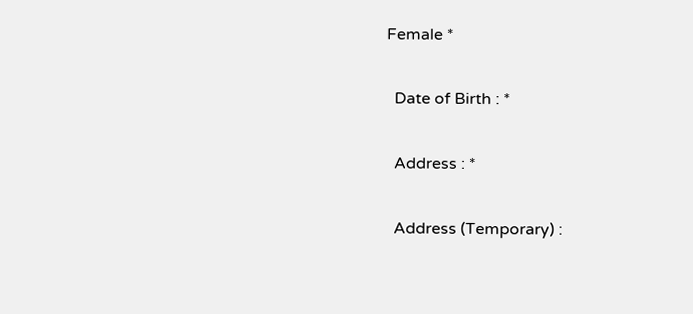Female *

  Date of Birth : *

  Address : *

  Address (Temporary) :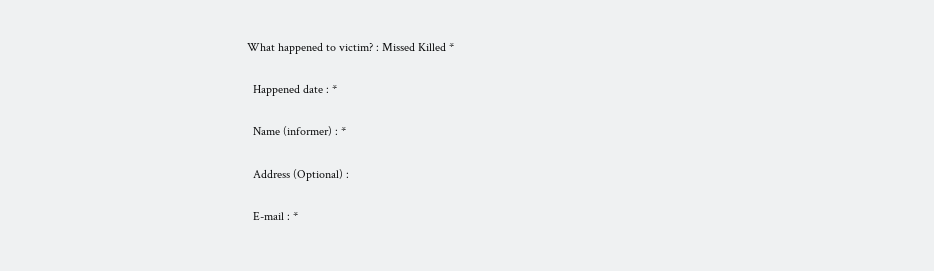What happened to victim? : Missed Killed *

  Happened date : *

  Name (informer) : *

  Address (Optional) :

  E-mail : *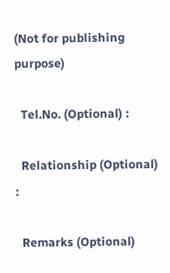(Not for publishing purpose)

  Tel.No. (Optional) :

  Relationship (Optional) :

  Remarks (Optional)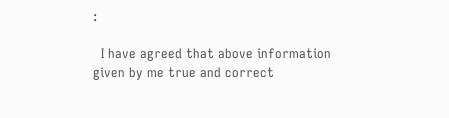:

  I have agreed that above information given by me true and correct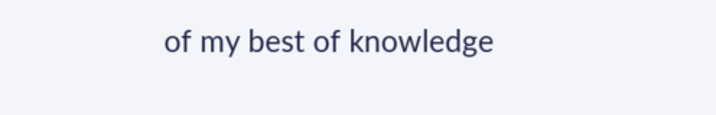of my best of knowledge